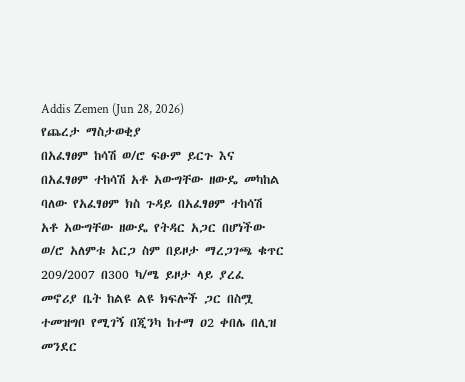Addis Zemen (Jun 28, 2026)
የጨረታ ማስታወቂያ
በአፈፃፀም ከሳሽ ወ/ሮ ፍፁም ይርጉ እና በአፈፃፀም ተከሳሽ አቶ አውግቸው ዘውዴ መካከል ባለው የአፈፃፀም ክስ ጉዳይ በአፈፃፀም ተከሳሽ አቶ አውግቸው ዘውዴ የትዳር አጋር በሆነችው ወ/ሮ አለምቱ አርጋ ስም በይዞታ ማረጋገጫ ቁጥር 209/2007 በ300 ካ/ሜ ይዞታ ላይ ያረፈ መኖሪያ ቤት ከልዩ ልዩ ክፍሎች ጋር በስሟ ተመዝግቦ የሚገኝ በጂንካ ከተማ ዐ2 ቀበሌ በሊዝ መንደር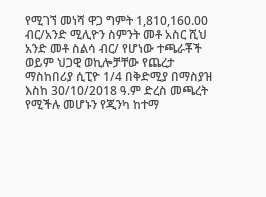የሚገኘ መነሻ ዋጋ ግምት 1,810,160.00 ብር/አንድ ሚሊዮን ስምንት መቶ አስር ሺህ አንድ መቶ ስልሳ ብር/ የሆነው ተጫራቾች ወይም ህጋዊ ወኪሎቻቸው የጨረታ ማስከበሪያ ሲፒዮ 1/4 በቅድሚያ በማስያዝ እስከ 30/10/2018 ዓ.ም ድረስ መጫረት የሚችሉ መሆኑን የጂንካ ከተማ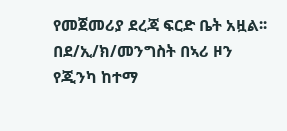የመጀመሪያ ደረጃ ፍርድ ቤት አዟል፡፡
በደ/ኢ/ክ/መንግስት በኣሪ ዞን የጂንካ ከተማ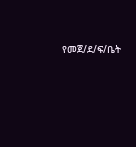የመጀ/ደ/ፍ/ቤት